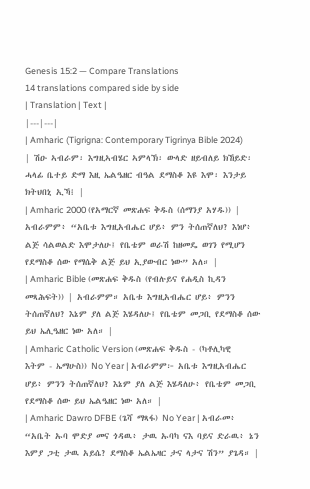Genesis 15:2 — Compare Translations
14 translations compared side by side
| Translation | Text |
|---|---|
| Amharic (Tigrigna: Contemporary Tigrinya Bible 2024) | ሽዑ ኣብራም፡ እግዚኣብሄር ኣምላኽ፡ ውላድ ዘይብለይ ክኸይድ፡ ሓላፊ ቤተይ ድማ እዚ ኤልዔዘር ብዓል ደማስቆ እዩ እሞ፡ እንታይ ክትህበኒ ኢኻ፧ |
| Amharic 2000 (የአማርኛ መጽሐፍ ቅዱስ (ሰማንያ አሃዱ)) | አብራምም፥ “አቤቱ እግዚአብሔር ሆይ፥ ምን ትሰጠኛለህ? እነሆ፥ ልጅ ሳልወልድ እሞታለሁ፤ የቤቴም ወራሽ ከዘመዴ ወገን የሚሆን የደማስቆ ሰው የማሴቅ ልጅ ይህ ኢያውብር ነው” አለ። |
| Amharic Bible (መጽሐፍ ቅዱስ (የብሉይና የሐዲስ ኪዳን መጻሕፍት)) | አብራምም። አቤቱ እግዚአብሔር ሆይ፥ ምንን ትሰጠኛለህ? እኔም ያለ ልጅ እሄዳለሁ፤ የቤቴም መጋቢ የደማስቆ ሰው ይህ ኤሊዔዘር ነው አለ። |
| Amharic Catholic Version (መጽሐፍ ቅዱስ - (ካቶሊካዊ እትም - ኤማሁስ)) No Year | አብራምም፦ አቤቱ እግዚአብሔር ሆይ፥ ምንን ትሰጠኛለህ? እኔም ያለ ልጅ እሄዳለሁ፥ የቤቴም መጋቢ የደማስቆ ሰው ይህ ኤልዔዘር ነው አለ። |
| Amharic Dawro DFBE (ጌሻ ማጻፋ) No Year | አብራመ፥ “አቤት ኡባ ሞድያ መና ጎዳዉ፥ ታዉ ኡባካ ናእ ባይና ድራዉ፥ ኔን እምያ ጋቲ ታዉ አይሴ? ደማስቆ ኤልኤዛር ታና ላታና ሽን” ያጌዳ። |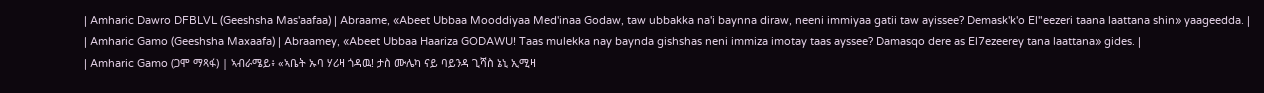| Amharic Dawro DFBLVL (Geeshsha Mas'aafaa) | Abraame, «Abeet Ubbaa Mooddiyaa Med'inaa Godaw, taw ubbakka na'i baynna diraw, neeni immiyaa gatii taw ayissee? Demask'k'o El"eezeri taana laattana shin» yaageedda. |
| Amharic Gamo (Geeshsha Maxaafa) | Abraamey, «Abeet Ubbaa Haariza GODAWU! Taas mulekka nay baynda gishshas neni immiza imotay taas ayssee? Damasqo dere as El7ezeerey tana laattana» gides. |
| Amharic Gamo (ጋሞ ማጻፋ) | ኣብራሜይ፥ «ኣቤት ኡባ ሃሪዛ ጎዳዉ! ታስ ሙሌካ ናይ ባይንዳ ጊሻስ ኔኒ ኢሚዛ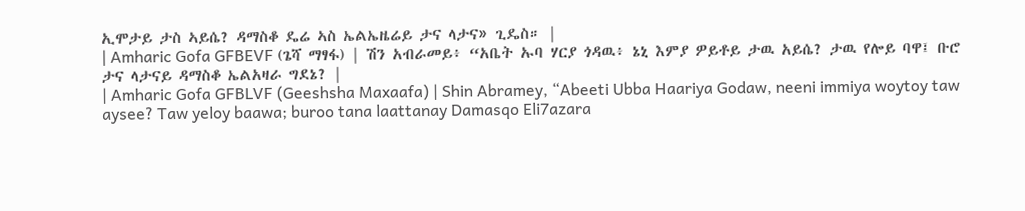ኢሞታይ ታስ ኣይሴ? ዳማስቆ ዴሬ ኣስ ኤልኤዜሬይ ታና ላታና» ጊዴስ። |
| Amharic Gofa GFBEVF (ጌሻ ማፃፋ) | ሽን አብራመይ፥ “አቤት ኡባ ሃርያ ጎዳዉ፥ ኔኒ እምያ ዎይቶይ ታዉ አይሴ? ታዉ የሎይ ባዋ፤ ቡሮ ታና ላታናይ ዳማስቆ ኤልአዛራ ግደኔ? |
| Amharic Gofa GFBLVF (Geeshsha Maxaafa) | Shin Abramey, “Abeeti Ubba Haariya Godaw, neeni immiya woytoy taw aysee? Taw yeloy baawa; buroo tana laattanay Damasqo Eli7azara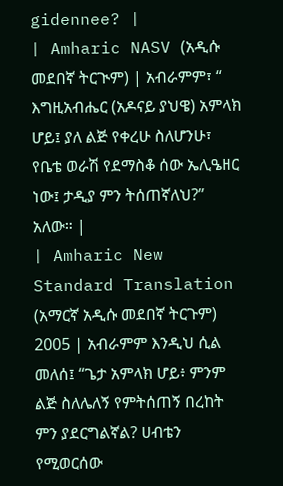gidennee? |
| Amharic NASV (አዲሱ መደበኛ ትርጒም) | አብራምም፣ “ እግዚአብሔር (አዶናይ ያህዌ) አምላክ ሆይ፤ ያለ ልጅ የቀረሁ ስለሆንሁ፣ የቤቴ ወራሽ የደማስቆ ሰው ኤሊዔዘር ነው፤ ታዲያ ምን ትሰጠኛለህ?” አለው። |
| Amharic New Standard Translation (አማርኛ አዲሱ መደበኛ ትርጉም) 2005 | አብራምም እንዲህ ሲል መለሰ፤ “ጌታ አምላክ ሆይ፥ ምንም ልጅ ስለሌለኝ የምትሰጠኝ በረከት ምን ያደርግልኛል? ሀብቴን የሚወርሰው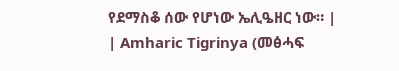የደማስቆ ሰው የሆነው ኤሊዔዘር ነው። |
| Amharic Tigrinya (መፅሓፍ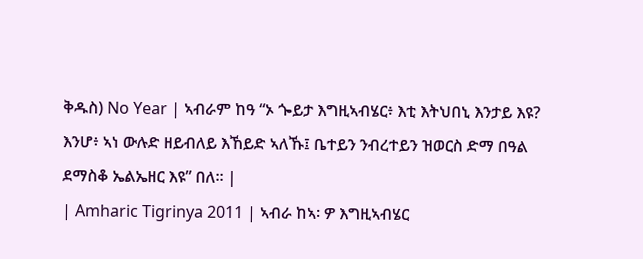ቅዱስ) No Year | ኣብራም ከዓ “ኦ ጐይታ እግዚኣብሄር፥ እቲ እትህበኒ እንታይ እዩ? እንሆ፥ ኣነ ውሉድ ዘይብለይ እኸይድ ኣለኹ፤ ቤተይን ንብረተይን ዝወርስ ድማ በዓል ደማስቆ ኤልኤዘር እዩ” በለ። |
| Amharic Tigrinya 2011 | ኣብራ ከኣ፡ ዎ እግዚኣብሄር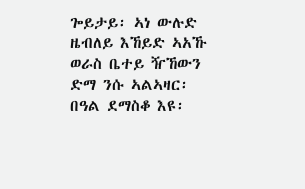ጐይታይ፡ ኣነ ውሉድ ዜብለይ እኸይድ ኣአኹ ወራስ ቤተይ ዥኸውን ድማ ንሱ ኣልኣዛር፡ በዓል ደማስቆ እዩ፡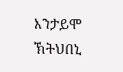እንታይሞ ኽትህበኒ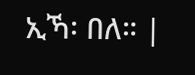ኢኻ፡ በለ። |